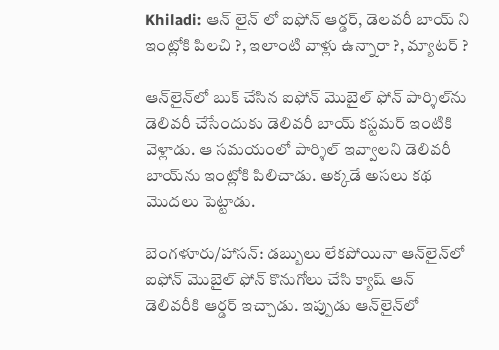Khiladi: ఆన్ లైన్ లో ఐఫోన్ ఆర్డర్, డెలవరీ బాయ్ ని ఇంట్లోకి పిలచి ?, ఇలాంటి వాళ్లు ఉన్నారా ?, మ్యాటర్ ?

ఆన్‌లైన్‌లో బుక్ చేసిన ఐఫోన్ మొబైల్ ఫోన్ పార్శిల్‌ను డెలివరీ చేసేందుకు డెలివరీ బాయ్ కస్టమర్ ఇంటికి వెళ్లాడు. ఆ సమయంలో పార్శిల్ ఇవ్వాలని డెలివరీ బాయ్‌ను ఇంట్లోకి పిలిచాడు. అక్కడే అసలు కథ మొదలు పెట్టాడు.

బెంగళూరు/హాసన్: డబ్బులు లేకపోయినా ఆన్‌లైన్‌లో ఐఫోన్ మొబైల్ ఫోన్ కొనుగోలు చేసి క్యాష్ ఆన్ డెలివరీకి ఆర్డర్ ఇచ్చాడు. ఇప్పుడు ఆన్‌లైన్‌లో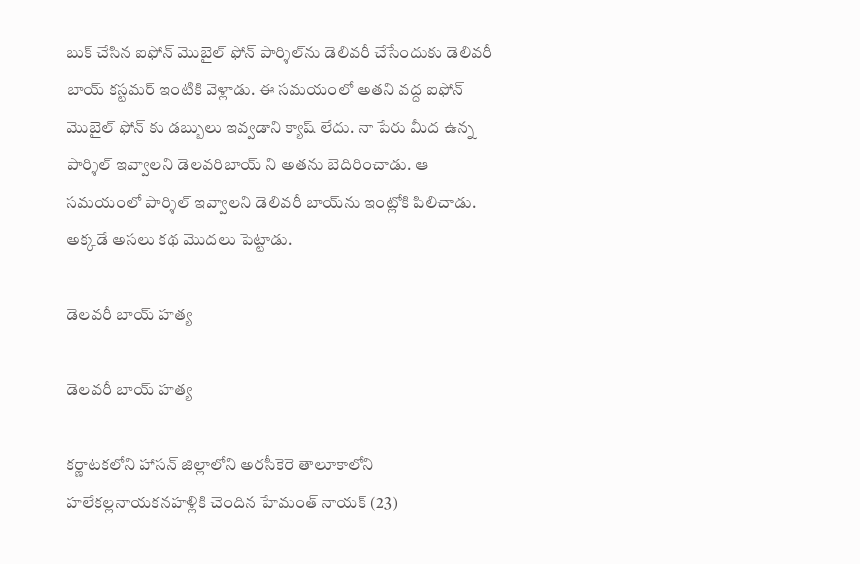బుక్ చేసిన ఐఫోన్ మొబైల్ ఫోన్ పార్శిల్‌ను డెలివరీ చేసేందుకు డెలివరీ బాయ్ కస్టమర్ ఇంటికి వెళ్లాడు. ఈ సమయంలో అతని వద్ద ఐఫోన్ మొబైల్ ఫోన్ కు డబ్బులు ఇవ్వడాని క్యాష్ లేదు. నా పేరు మీద ఉన్న పార్శిల్ ఇవ్వాలని డెలవరిబాయ్ ని అతను బెదిరించాడు. ఆ సమయంలో పార్శిల్ ఇవ్వాలని డెలివరీ బాయ్‌ను ఇంట్లోకి పిలిచాడు. అక్కడే అసలు కథ మొదలు పెట్టాడు.

డెలవరీ బాయ్ హత్య

డెలవరీ బాయ్ హత్య

కర్ణాటకలోని హాసన్ జిల్లాలోని అరసీకెరె తాలూకాలోని హలేకల్లనాయకనహళ్లికి చెందిన హేమంత్ నాయక్ (23)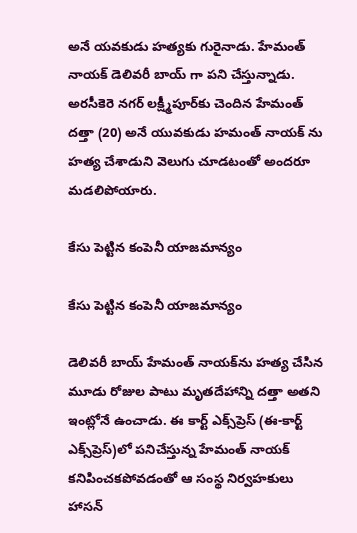అనే యవకుడు హత్యకు గురైనాడు. హేమంత్ నాయక్ డెలివరీ బాయ్ గా పని చేస్తున్నాడు. అరసీకెరె నగర్ లక్ష్మీపూర్‌కు చెందిన హేమంత్ దత్తా (20) అనే యువకుడు హమంత్ నాయక్ ను హత్య చేశాడుని వెలుగు చూడటంతో అందరూ మడలిపోయారు.

కేసు పెట్టిన కంపెనీ యాజమాన్యం

కేసు పెట్టిన కంపెనీ యాజమాన్యం

డెలివరీ బాయ్‌ హేమంత్‌ నాయక్‌ను హత్య చేసిన మూడు రోజుల పాటు మృతదేహాన్ని దత్తా అతని ఇంట్లోనే ఉంచాడు. ఈ కార్ట్ ఎక్స్‌ప్రెస్ (ఈ-కార్ట్ ఎక్స్‌ప్రెస్)లో పనిచేస్తున్న హేమంత్ నాయక్ కనిపించకపోవడంతో ఆ సంస్థ నిర్వహకులు హాసన్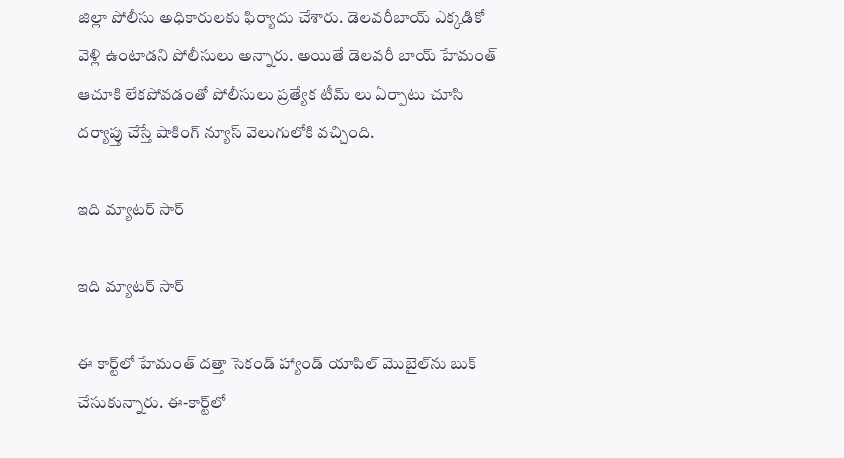జిల్లా పోలీసు అధికారులకు ఫిర్యాదు చేశారు. డెలవరీబాయ్ ఎక్కడికో వెళ్లి ఉంటాడని పోలీసులు అన్నారు. అయితే డెలవరీ బాయ్ హేమంత్ ఆచూకి లేకపోవడంతో పోలీసులు ప్రత్యేక టీమ్ లు ఏర్పాటు చూసి దర్యాప్తు చేస్తే షాకింగ్ న్యూస్ వెలుగులోకి వచ్చింది.

ఇది మ్యాటర్ సార్

ఇది మ్యాటర్ సార్

ఈ కార్ట్‌లో హేమంత్ దత్తా సెకండ్ హ్యాండ్ యాపిల్ మొబైల్‌ను బుక్ చేసుకున్నారు. ఈ-కార్ట్‌లో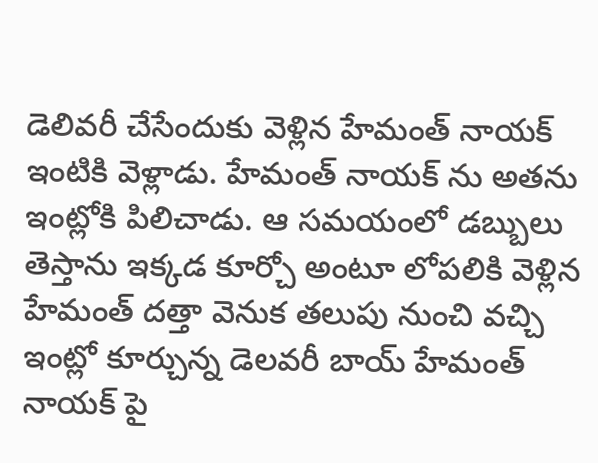డెలివరీ చేసేందుకు వెళ్లిన హేమంత్ నాయక్ ఇంటికి వెళ్లాడు. హేమంత్ నాయక్ ను అతను ఇంట్లోకి పిలిచాడు. ఆ సమయంలో డబ్బులు తెస్తాను ఇక్కడ కూర్చో అంటూ లోపలికి వెళ్లిన హేమంత్ దత్తా వెనుక తలుపు నుంచి వచ్చి ఇంట్లో కూర్చున్న డెలవరీ బాయ్ హేమంత్ నాయక్ పై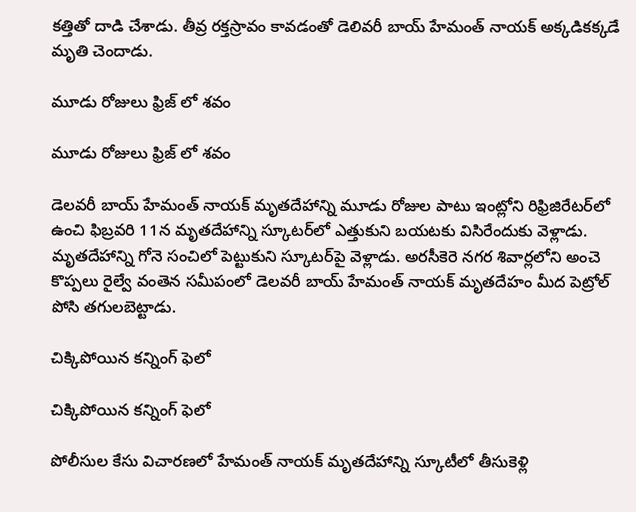కత్తితో దాడి చేశాడు. తీవ్ర రక్తస్రావం కావడంతో డెలివరీ బాయ్ హేమంత్ నాయక్ అక్కడికక్కడే మృతి చెందాడు.

మూడు రోజులు ఫ్రిజ్ లో శవం

మూడు రోజులు ఫ్రిజ్ లో శవం

డెలవరీ బాయ్ హేమంత్ నాయక్ మృతదేహాన్ని మూడు రోజుల పాటు ఇంట్లోని రిఫ్రిజిరేటర్‌లో ఉంచి ఫిబ్రవరి 11న మృతదేహాన్ని స్కూటర్‌లో ఎత్తుకుని బయటకు విసిరేందుకు వెళ్లాడు. మృతదేహాన్ని గోనె సంచిలో పెట్టుకుని స్కూటర్‌పై వెళ్లాడు. అరసీకెరె నగర శివార్లలోని అంచె కొప్పలు రైల్వే వంతెన సమీపంలో డెలవరీ బాయ్ హేమంత్ నాయక్ మృతదేహం మీద పెట్రోల్ పోసి తగులబెట్టాడు.

చిక్కిపోయిన కన్నింగ్ ఫెలో

చిక్కిపోయిన కన్నింగ్ ఫెలో

పోలీసుల కేసు విచారణలో హేమంత్ నాయక్ మృతదేహాన్ని స్కూటీలో తీసుకెళ్లి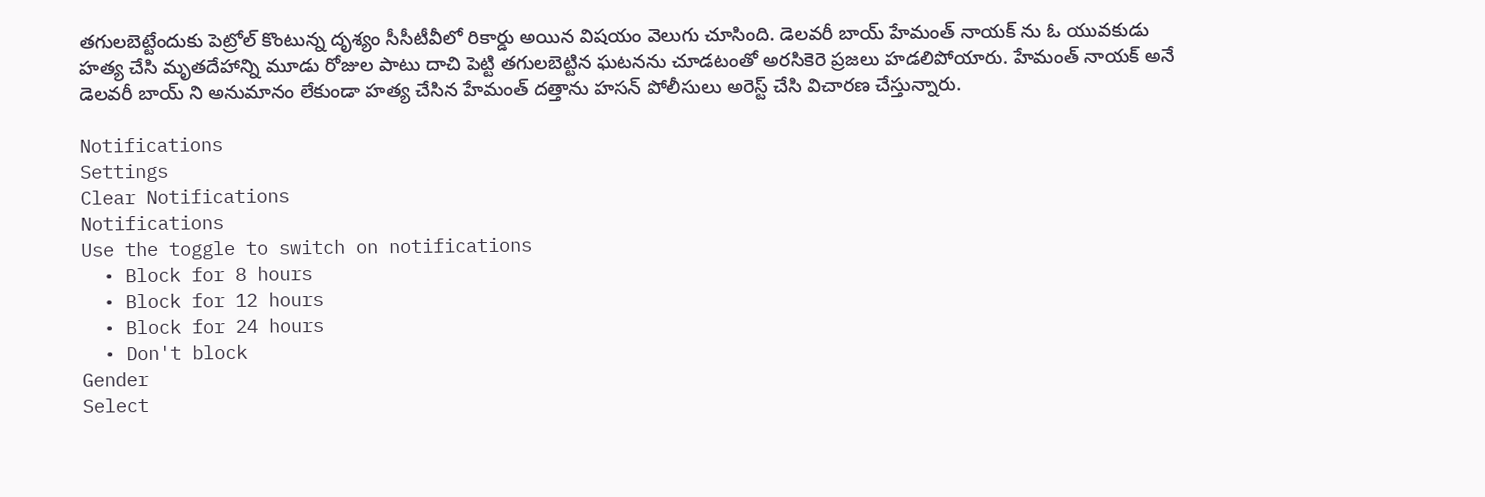తగులబెట్టేందుకు పెట్రోల్‌ కొంటున్న దృశ్యం సీసీటీవీలో రికార్డు అయిన విషయం వెలుగు చూసింది. డెలవరీ బాయ్ హేమంత్ నాయక్ ను ఓ యువకుడు హత్య చేసి మృతదేహాన్ని మూడు రోజుల పాటు దాచి పెట్టి తగులబెట్టిన ఘటనను చూడటంతో అరసికెరె ప్రజలు హడలిపోయారు. హేమంత్ నాయక్ అనే డెలవరీ బాయ్ ని అనుమానం లేకుండా హత్య చేసిన హేమంత్ దత్తాను హసన్ పోలీసులు అరెస్ట్ చేసి విచారణ చేస్తున్నారు.

Notifications
Settings
Clear Notifications
Notifications
Use the toggle to switch on notifications
  • Block for 8 hours
  • Block for 12 hours
  • Block for 24 hours
  • Don't block
Gender
Select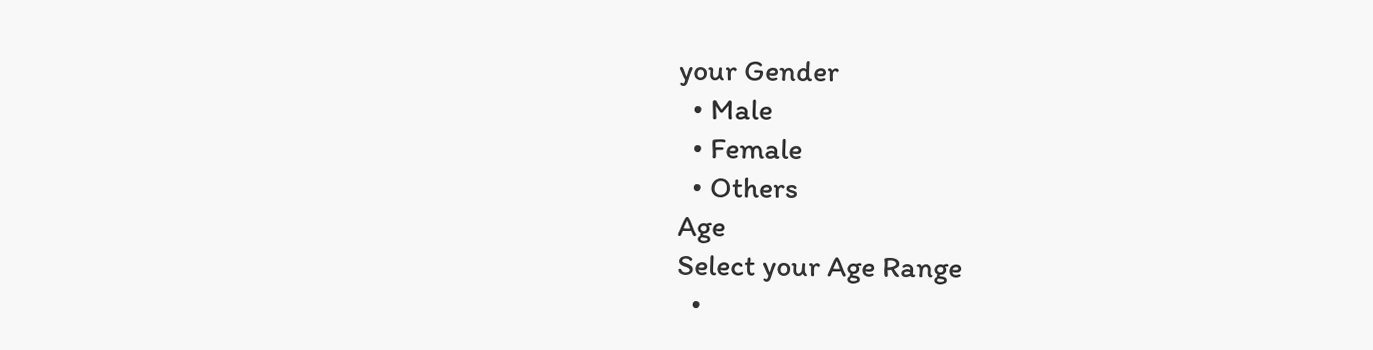your Gender
  • Male
  • Female
  • Others
Age
Select your Age Range
  •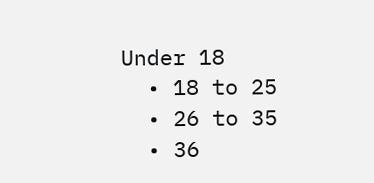Under 18
  • 18 to 25
  • 26 to 35
  • 36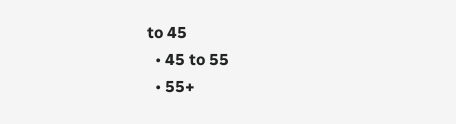to 45
  • 45 to 55
  • 55+